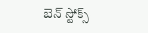బెన్ స్టోక్స్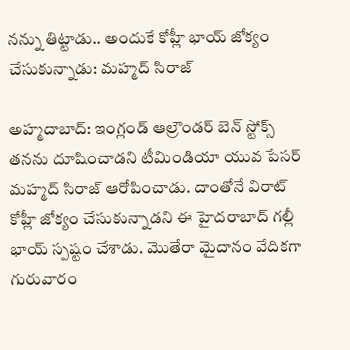నన్ను తిట్టాడు.. అందుకే కోహ్లీ భాయ్ జోక్యం చేసుకున్నాడు: మహ్మద్ సిరాజ్

అహ్మదాబాద్: ఇంగ్లండ్ ఆల్రౌండర్ బెన్ స్టోక్స్ తనను దూషించాడని టీమిండియా యువ పేసర్ మహ్మద్ సిరాజ్ ఆరోపించాడు. దాంతోనే విరాట్ కోహ్లీ జోక్యం చేసుకున్నాడని ఈ హైదరాబాద్ గల్లీ భాయ్ స్పష్టం చేశాడు. మొతేరా మైదానం వేదికగా గురువారం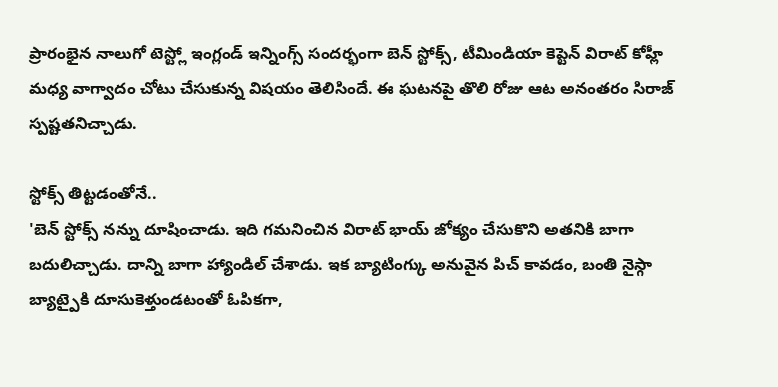ప్రారంభైన నాలుగో టెస్ట్లో ఇంగ్లండ్ ఇన్నింగ్స్ సందర్భంగా బెన్ స్టోక్స్, టీమిండియా కెప్టెన్ విరాట్ కోహ్లీ మధ్య వాగ్వాదం చోటు చేసుకున్న విషయం తెలిసిందే. ఈ ఘటనపై తొలి రోజు ఆట అనంతరం సిరాజ్ స్పష్టతనిచ్చాడు.

స్టోక్స్ తిట్టడంతోనే..
'బెన్ స్టోక్స్ నన్ను దూషించాడు. ఇది గమనించిన విరాట్ భాయ్ జోక్యం చేసుకొని అతనికి బాగా బదులిచ్చాడు. దాన్ని బాగా హ్యాండిల్ చేశాడు. ఇక బ్యాటింగ్కు అనువైన పిచ్ కావడం, బంతి నైస్గా బ్యాట్పైకి దూసుకెళ్తుండటంతో ఓపికగా,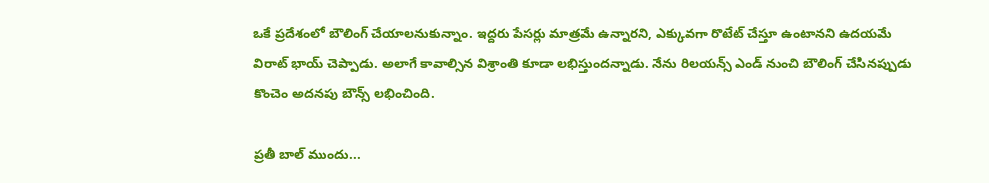ఒకే ప్రదేశంలో బౌలింగ్ చేయాలనుకున్నాం. ఇద్దరు పేసర్లు మాత్రమే ఉన్నారని, ఎక్కువగా రొటేట్ చేస్తూ ఉంటానని ఉదయమే విరాట్ భాయ్ చెప్పాడు. అలాగే కావాల్సిన విశ్రాంతి కూడా లభిస్తుందన్నాడు. నేను రిలయన్స్ ఎండ్ నుంచి బౌలింగ్ చేసినప్పుడు కొంచెం అదనపు బౌన్స్ లభించింది.

ప్రతీ బాల్ ముందు...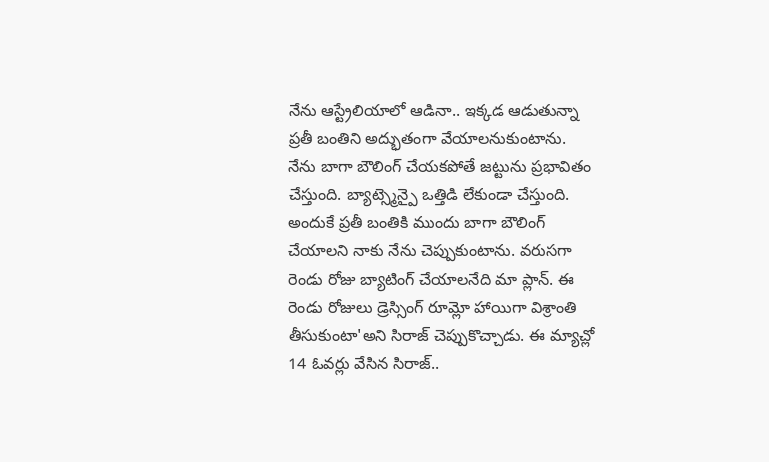నేను ఆస్ట్రేలియాలో ఆడినా.. ఇక్కడ ఆడుతున్నా ప్రతీ బంతిని అద్భుతంగా వేయాలనుకుంటాను. నేను బాగా బౌలింగ్ చేయకపోతే జట్టును ప్రభావితం చేస్తుంది. బ్యాట్స్మెన్పై ఒత్తిడి లేకుండా చేస్తుంది. అందుకే ప్రతీ బంతికి ముందు బాగా బౌలింగ్ చేయాలని నాకు నేను చెప్పుకుంటాను. వరుసగా రెండు రోజు బ్యాటింగ్ చేయాలనేది మా ప్లాన్. ఈ రెండు రోజులు డ్రెస్సింగ్ రూమ్లో హాయిగా విశ్రాంతి తీసుకుంటా'అని సిరాజ్ చెప్పుకొచ్చాడు. ఈ మ్యాచ్లో 14 ఓవర్లు వేసిన సిరాజ్..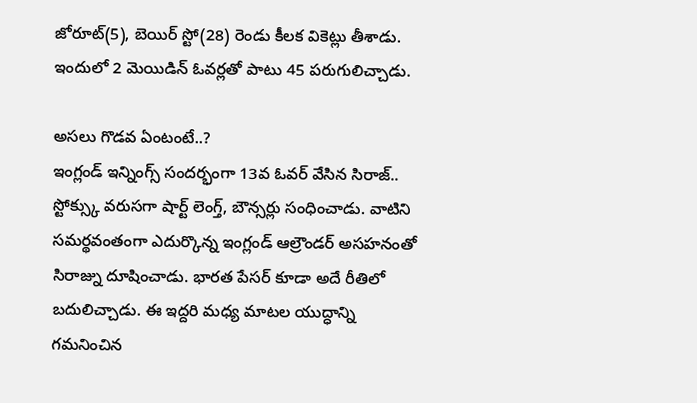జోరూట్(5), బెయిర్ స్టో(28) రెండు కీలక వికెట్లు తీశాడు. ఇందులో 2 మెయిడిన్ ఓవర్లతో పాటు 45 పరుగులిచ్చాడు.

అసలు గొడవ ఏంటంటే..?
ఇంగ్లండ్ ఇన్నింగ్స్ సందర్భంగా 13వ ఓవర్ వేసిన సిరాజ్.. స్టోక్స్కు వరుసగా షార్ట్ లెంగ్త్, బౌన్సర్లు సంధించాడు. వాటిని సమర్థవంతంగా ఎదుర్కొన్న ఇంగ్లండ్ ఆల్రౌండర్ అసహనంతో సిరాజ్ను దూషించాడు. భారత పేసర్ కూడా అదే రీతిలో బదులిచ్చాడు. ఈ ఇద్దరి మధ్య మాటల యుద్ధాన్ని గమనించిన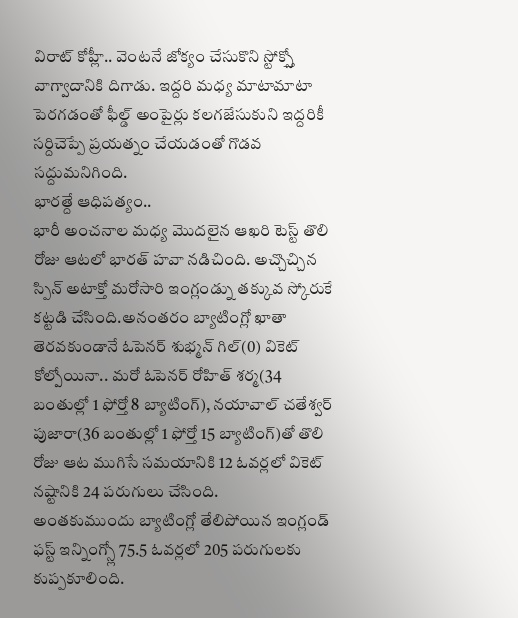విరాట్ కోహ్లీ.. వెంటనే జోక్యం చేసుకొని స్టోక్స్తో వాగ్వాదానికి దిగాడు. ఇద్దరి మధ్య మాటామాటా పెరగడంతో ఫీల్డ్ అంపైర్లు కలగజేసుకుని ఇద్దరికీ సర్దిచెప్పే ప్రయత్నం చేయడంతో గొడవ సద్దుమనిగింది.
భారత్దే ఆధిపత్యం..
భారీ అంచనాల మధ్య మొదలైన ఆఖరి టెస్ట్ తొలి రోజు ఆటలో భారత్ హవా నడిచింది. అచ్చొచ్చిన స్పిన్ అటాక్తో మరోసారి ఇంగ్లండ్ను తక్కువ స్కోరుకే కట్టడి చేసింది.అనంతరం బ్యాటింగ్లో ఖాతా తెరవకుండానే ఓపెనర్ శుభ్మన్ గిల్(0) వికెట్ కోల్పోయినా.. మరో ఓపెనర్ రోహిత్ శర్మ(34 బంతుల్లో 1 ఫోర్తో 8 బ్యాటింగ్), నయావాల్ చతేశ్వర్ పుజారా(36 బంతుల్లో 1 ఫోర్తో 15 బ్యాటింగ్)తో తొలి రోజు ఆట ముగిసే సమయానికి 12 ఓవర్లలో వికెట్ నష్టానికి 24 పరుగులు చేసింది.
అంతకుముందు బ్యాటింగ్లో తేలిపోయిన ఇంగ్లండ్ ఫస్ట్ ఇన్నింగ్స్లో 75.5 ఓవర్లలో 205 పరుగులకు కుప్పకూలింది.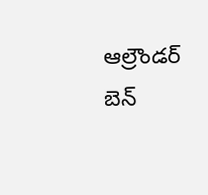ఆల్రౌండర్ బెన్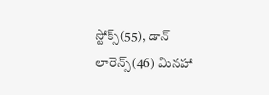స్టోక్స్(55), డాన్ లారెన్స్(46) మినహా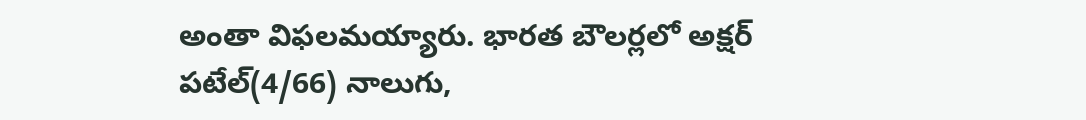అంతా విఫలమయ్యారు. భారత బౌలర్లలో అక్షర్ పటేల్(4/66) నాలుగు,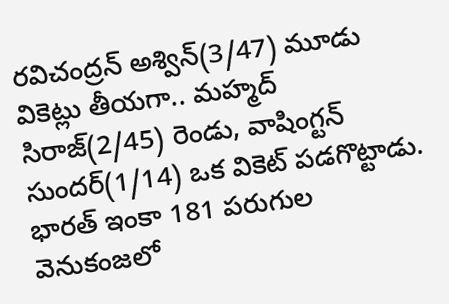రవిచంద్రన్ అశ్విన్(3/47) మూడు వికెట్లు తీయగా.. మహ్మద్ సిరాజ్(2/45) రెండు, వాషింగ్టన్ సుందర్(1/14) ఒక వికెట్ పడగొట్టాడు. భారత్ ఇంకా 181 పరుగుల వెనుకంజలో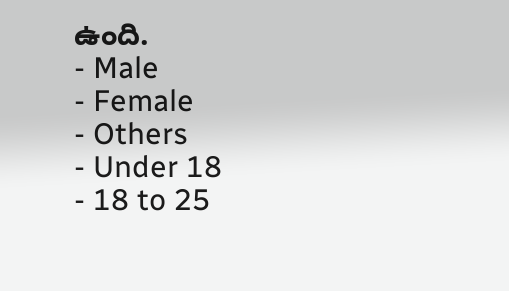ఉంది.
- Male
- Female
- Others
- Under 18
- 18 to 25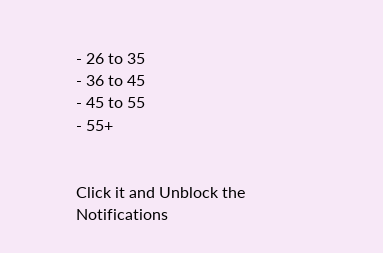- 26 to 35
- 36 to 45
- 45 to 55
- 55+


Click it and Unblock the Notifications